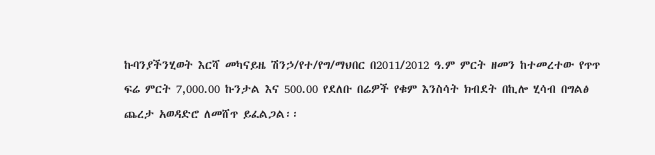ኩባንያችንሂወት እርሻ መካናይዜ ሽንኃ/የተ/የግ/ማህበር በ2011/2012 ዓ.ም ምርት ዘመን ከተመረተው የጥጥ ፍሬ ምርት 7,000.00 ኩንታል እና 500.00 የደለቡ በሬዎች የቁም እንስሳት ክብደት በኪሎ ሂሳብ በግልፅ ጨረታ አወዳድሮ ለመሸጥ ይፈልጋል፡፡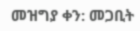መዝግያ ቀን: መጋቢት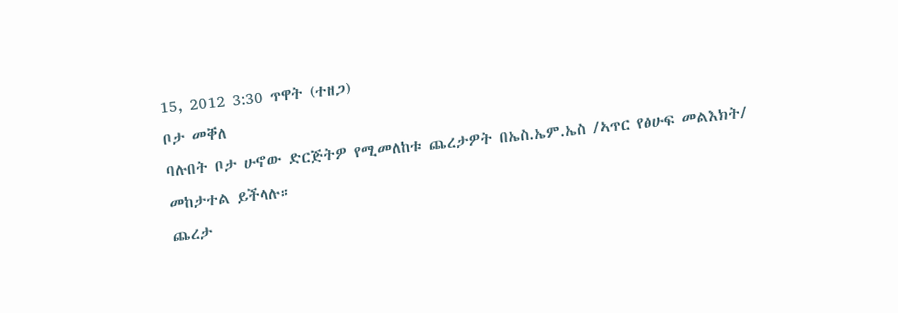15, 2012 3:30 ጥዋት (ተዘጋ)
ቦታ መቐለ
ባሉበት ቦታ ሁኖው ድርጅትዎ የሚመለከቱ ጨረታዎት በኤስ.ኤም.ኤስ /ኣጥር የፅሁፍ መልእክት/ መከታተል ይችላሉ።
ጨረታ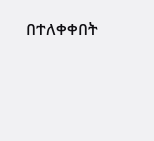በተለቀቀበት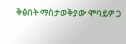ቅፅበት ማስታወቅያው ሞባይዎ ጋ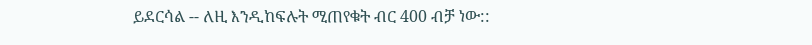ይደርሳል -- ለዚ እንዲከፍሉት ሚጠየቁት ብር 400 ብቻ ነው::